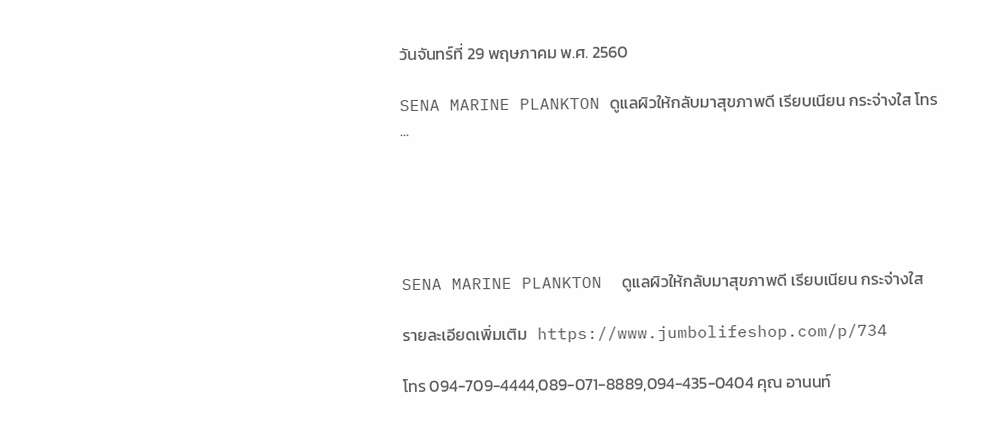วันจันทร์ที่ 29 พฤษภาคม พ.ศ. 2560

SENA MARINE PLANKTON ดูแลผิวให้กลับมาสุขภาพดี เรียบเนียน กระจ่างใส โทร ...





SENA MARINE PLANKTON  ดูแลผิวให้กลับมาสุขภาพดี เรียบเนียน กระจ่างใส

รายละเอียดเพิ่มเติม   https://www.jumbolifeshop.com/p/734

โทร 094-709-4444,089-071-8889,094-435-0404 คุณ อานนท์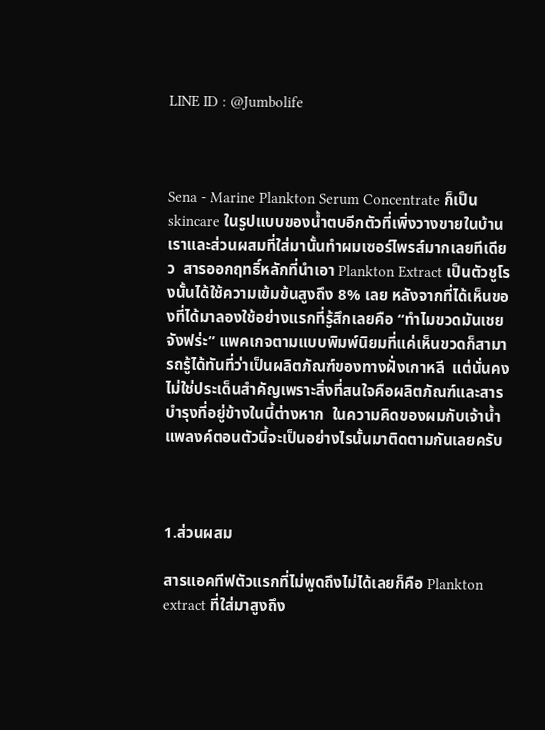LINE ID : @Jumbolife



Sena - Marine Plankton Serum Concentrate ก็เป็น skincare ในรูปแบบของน้ำตบอีกตัวที่เพิ่งวางขายในบ้านเราและส่วนผสมที่ใส่มานั้นทำผมเซอร์ไพรส์มากเลยทีเดียว  สารออกฤทธิ์หลักที่นำเอา Plankton Extract เป็นตัวชูโรงนั้นได้ใช้ความเข้มข้นสูงถึง 8% เลย หลังจากที่ได้เห็นของที่ได้มาลองใช้อย่างแรกที่รู้สึกเลยคือ “ทำไมขวดมันเชยจังฟร่ะ” แพคเกจตามแบบพิมพ์นิยมที่แค่เห็นขวดก็สามารถรู้ได้ทันที่ว่าเป็นผลิตภัณฑ์ของทางฝั่งเกาหลี  แต่นั่นคงไม่ใช่ประเด็นสำคัญเพราะสิ่งที่สนใจคือผลิตภัณฑ์และสารบำรุงที่อยู่ข้างในนี้ต่างหาก  ในความคิดของผมกับเจ้าน้ำแพลงค์ตอนตัวนี้จะเป็นอย่างไรนั้นมาติดตามกันเลยครับ



1.ส่วนผสม

สารแอคทีฟตัวแรกที่ไม่พูดถึงไม่ได้เลยก็คือ Plankton extract ที่ใส่มาสูงถึง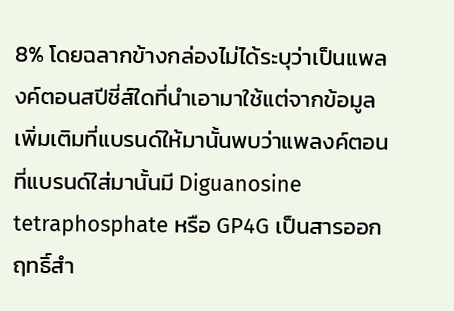8% โดยฉลากข้างกล่องไม่ได้ระบุว่าเป็นแพลงค์ตอนสปีชี่ส์ใดที่นำเอามาใช้แต่จากข้อมูลเพิ่มเติมที่แบรนด์ให้มานั้นพบว่าแพลงค์ตอนที่แบรนด์ใส่มานั้นมี Diguanosine tetraphosphate หรือ GP4G เป็นสารออกฤทธิ์สำ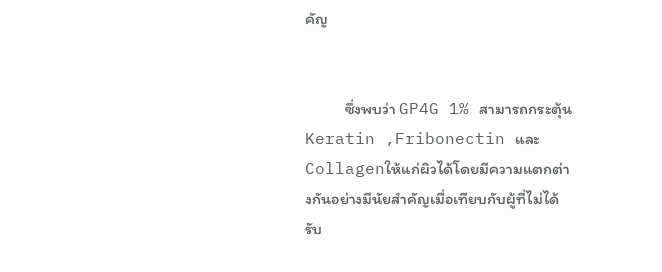คัญ


           ซึ่งพบว่า GP4G 1% สามารถกระตุ้น Keratin ,Fribonectin และ Collagenให้แก่ผิวได้โดยมีความแตกต่างกันอย่างมีนัยสำคัญเมื่อเทียบกับผู้ที่ไม่ได้รับ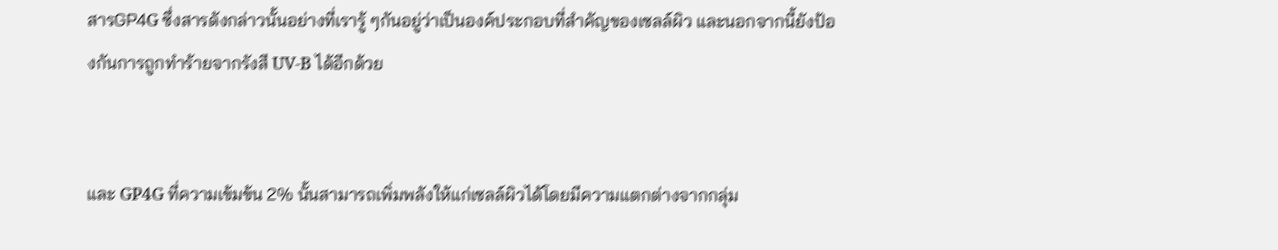สารGP4G ซึ่งสารดังกล่าวนั้นอย่างที่เรารู้ ๆกันอยู่ว่าเป็นองค์ประกอบที่สำคัญของเซลล์ผิว และนอกจากนี้ยังป้องกันการถูกทำร้ายจากรังสี UV-B ได้อีกด้วย


และ GP4G ที่ความเข้มข้น 2% นั้นสามารถเพิ่มพลังให้แก่เซลล์ผิวได้โดยมีความแตกต่างจากกลุ่ม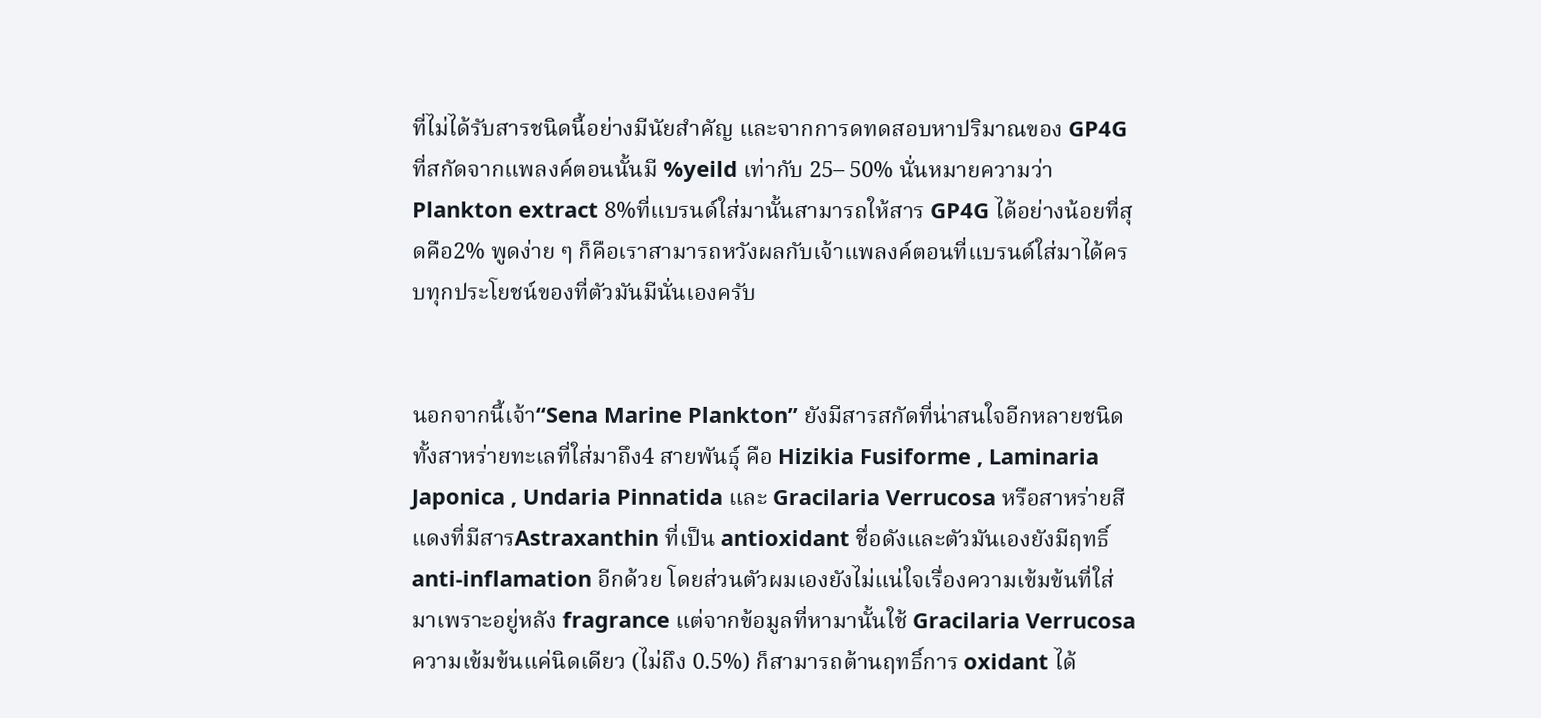ที่ไม่ได้รับสารชนิดนี้อย่างมีนัยสำคัญ และจากการดทดสอบหาปริมาณของ GP4G ที่สกัดจากแพลงค์ตอนนั้นมี %yeild เท่ากับ 25– 50% นั่นหมายความว่า Plankton extract 8%ที่แบรนด์ใส่มานั้นสามารถให้สาร GP4G ได้อย่างน้อยที่สุดคือ2% พูดง่าย ๆ ก็คือเราสามารถหวังผลกับเจ้าแพลงค์ตอนที่แบรนด์ใส่มาได้ครบทุกประโยชน์ของที่ตัวมันมีนั่นเองครับ


นอกจากนี้เจ้า“Sena Marine Plankton” ยังมีสารสกัดที่น่าสนใจอีกหลายชนิดทั้งสาหร่ายทะเลที่ใส่มาถึง4 สายพันธุ์ คือ Hizikia Fusiforme , Laminaria Japonica , Undaria Pinnatida และ Gracilaria Verrucosa หรือสาหร่ายสีแดงที่มีสารAstraxanthin ที่เป็น antioxidant ชื่อดังและตัวมันเองยังมีฤทธิ์ anti-inflamation อีกด้วย โดยส่วนตัวผมเองยังไม่แน่ใจเรื่องความเข้มข้นที่ใส่มาเพราะอยู่หลัง fragrance แต่จากข้อมูลที่หามานั้นใช้ Gracilaria Verrucosa ความเข้มข้นแค่นิดเดียว (ไม่ถึง 0.5%) ก็สามารถต้านฤทธิ์การ oxidant ได้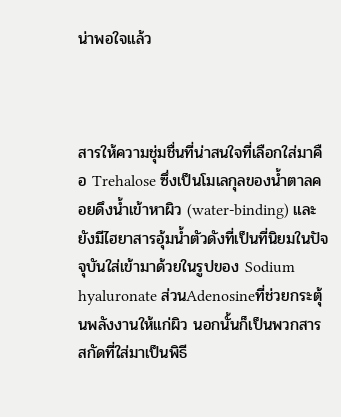น่าพอใจแล้ว



สารให้ความชุ่มชื่นที่น่าสนใจที่เลือกใส่มาคือ Trehalose ซึ่งเป็นโมเลกุลของน้ำตาลคอยดึงน้ำเข้าหาผิว (water-binding) และยังมีไฮยาสารอุ้มน้ำตัวดังที่เป็นที่นิยมในปัจจุบันใส่เข้ามาด้วยในรูปของ Sodium hyaluronate ส่วนAdenosineที่ช่วยกระตุ้นพลังงานให้แก่ผิว นอกนั้นก็เป็นพวกสารสกัดที่ใส่มาเป็นพิธี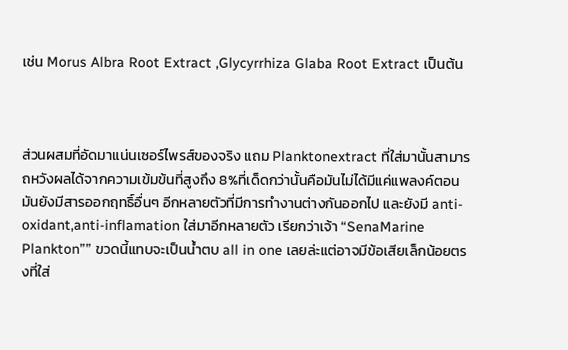เช่น Morus Albra Root Extract ,Glycyrrhiza Glaba Root Extract เป็นต้น



ส่วนผสมที่อัดมาแน่นเซอร์ไพรส์ของจริง แถม Planktonextract ที่ใส่มานั้นสามารถหวังผลได้จากความเข้มข้นที่สูงถึง 8%ที่เด็ดกว่านั้นคือมันไม่ได้มีแค่แพลงค์ตอน มันยังมีสารออกฤทธิ์อื่นๆ อีกหลายตัวที่มีการทำงานต่างกันออกไป และยังมี anti-oxidant,anti-inflamation ใส่มาอีกหลายตัว เรียกว่าเจ้า “SenaMarine Plankton”” ขวดนี้แทบจะเป็นน้ำตบ all in one เลยล่ะแต่อาจมีข้อเสียเล็กน้อยตรงที่ใส่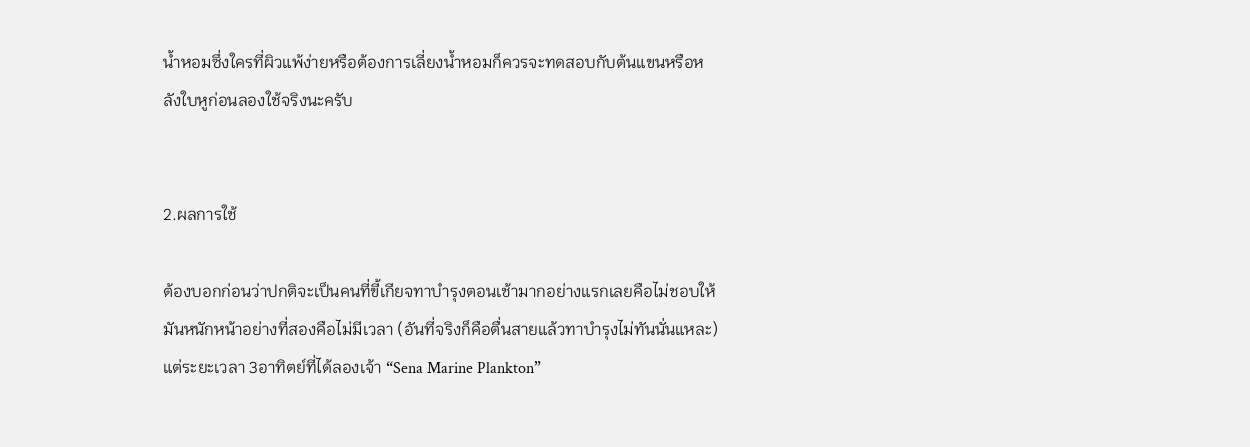น้ำหอมซึ่งใครที่ผิวแพ้ง่ายหรือต้องการเลี่ยงน้ำหอมก็ควรจะทดสอบกับต้นแขนหรือหลังใบหูก่อนลองใช้จริงนะครับ


2.ผลการใช้

ต้องบอกก่อนว่าปกติจะเป็นคนที่ขี้เกียจทาบำรุงตอนเช้ามากอย่างแรกเลยคือไม่ชอบให้มันหนักหน้าอย่างที่สองคือไม่มีเวลา (อันที่จริงก็คือตื่นสายแล้วทาบำรุงไม่ทันนั่นแหละ)แต่ระยะเวลา 3อาทิตย์ที่ได้ลองเจ้า “Sena Marine Plankton”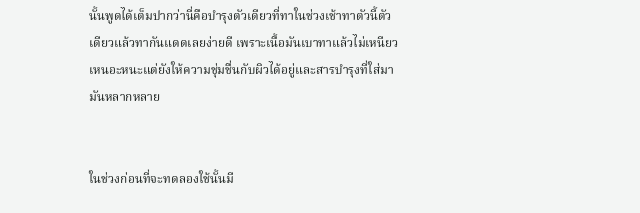นั้นพูดได้เต็มปากว่านี่คือบำรุงตัวเดียวที่ทาในช่วงเช้าทาตัวนี้ตัวเดียวแล้วทากันแดดเลยง่ายดี เพราะเนื้อมันเบาทาแล้วไม่เหนียวเหนอะหนะแต่ยังให้ความชุ่มชื่นกับผิวได้อยู่และสารบำรุงที่ใส่มามันหลากหลาย


ในช่วงก่อนที่จะทดลองใช้นั้นมี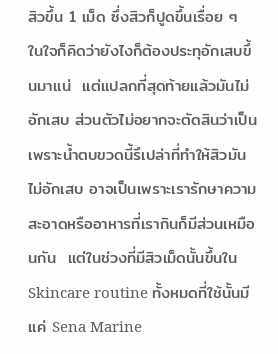สิวขึ้น 1 เม็ด ซึ่งสิวก็ปูดขึ้นเรื่อย ๆ ในใจก็คิดว่ายังไงก็ต้องประทุอักเสบขึ้นมาแน่  แต่แปลกที่สุดท้ายแล้วมันไม่อักเสบ ส่วนตัวไม่อยากจะตัดสินว่าเป็นเพราะน้ำตบขวดนี้รึเปล่าที่ทำให้สิวมันไม่อักเสบ อาจเป็นเพราะเรารักษาความสะอาดหรืออาหารที่เรากินก็มีส่วนเหมือนกัน  แต่ในช่วงที่มีสิวเม็ดนั้นขึ้นใน Skincare routine ทั้งหมดที่ใช้นั้นมีแค่ Sena Marine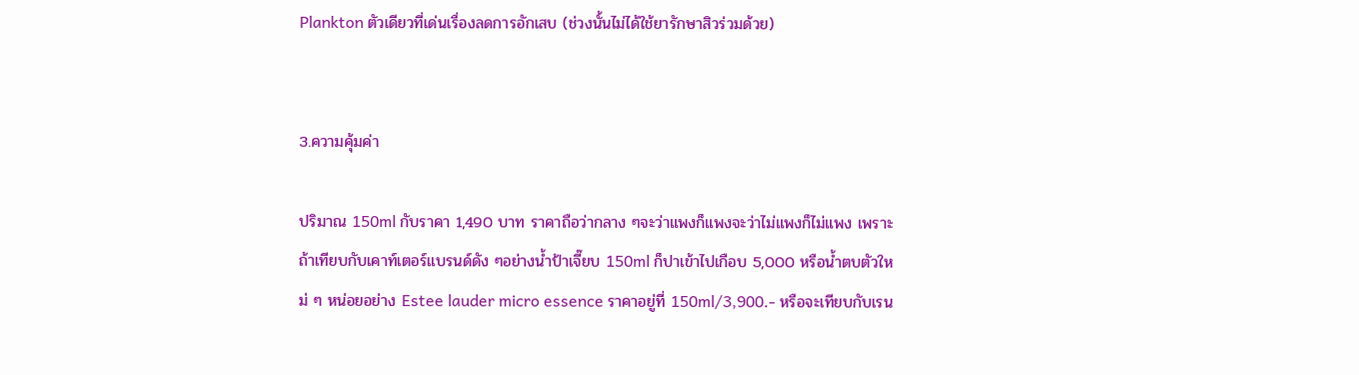Plankton ตัวเดียวที่เด่นเรื่องลดการอักเสบ (ช่วงนั้นไม่ได้ใช้ยารักษาสิวร่วมด้วย)


3.ความคุ้มค่า

ปริมาณ 150ml กับราคา 1,490 บาท ราคาถือว่ากลาง ๆจะว่าแพงก็แพงจะว่าไม่แพงก็ไม่แพง เพราะถ้าเทียบกับเคาท์เตอร์แบรนด์ดัง ๆอย่างน้ำป้าเจี๊ยบ 150ml ก็ปาเข้าไปเกือบ 5,000 หรือน้ำตบตัวใหม่ ๆ หน่อยอย่าง Estee lauder micro essence ราคาอยู่ที่ 150ml/3,900.- หรือจะเทียบกับเรน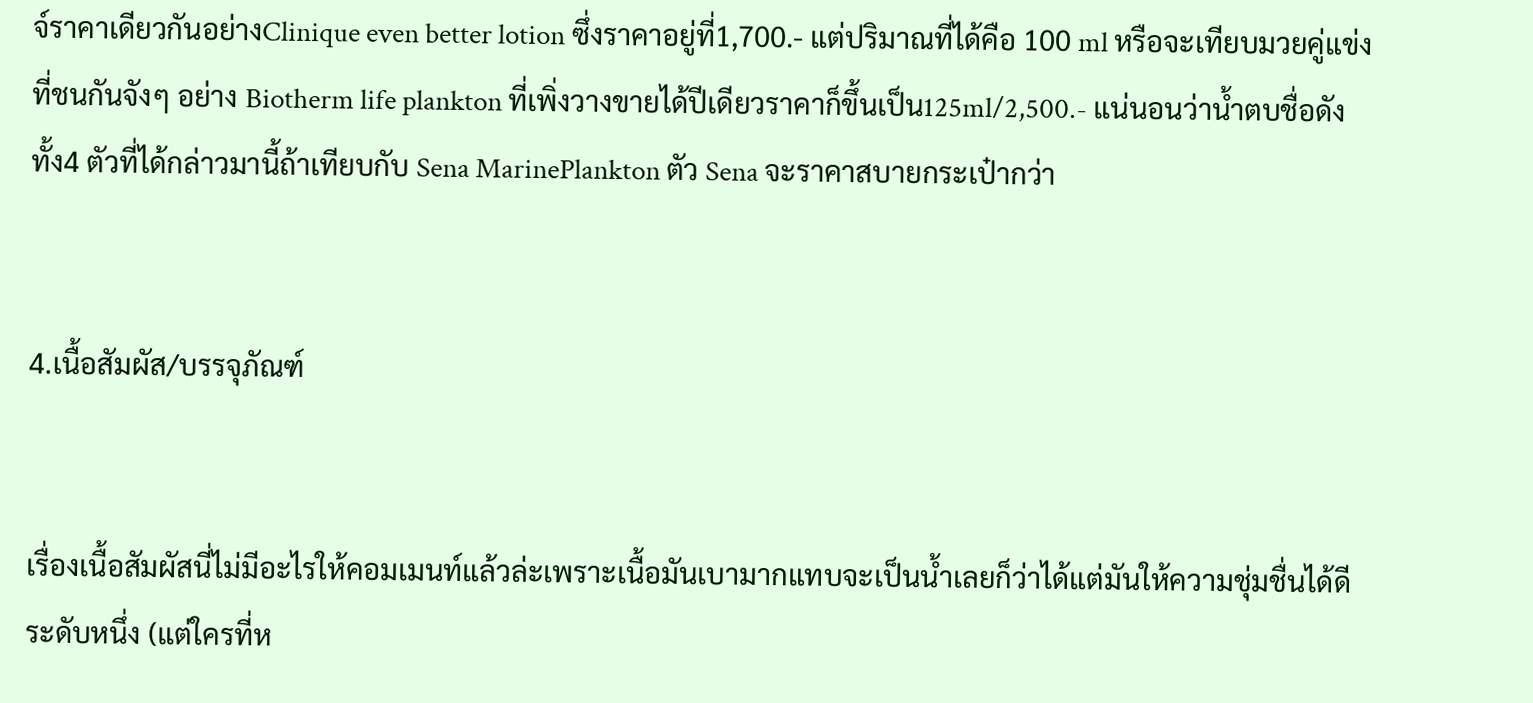จ์ราคาเดียวกันอย่างClinique even better lotion ซึ่งราคาอยู่ที่1,700.- แต่ปริมาณที่ได้คือ 100 ml หรือจะเทียบมวยคู่แข่งที่ชนกันจังๆ อย่าง Biotherm life plankton ที่เพิ่งวางขายได้ปีเดียวราคาก็ขึ้นเป็น125ml/2,500.- แน่นอนว่าน้ำตบชื่อดังทั้ง4 ตัวที่ได้กล่าวมานี้ถ้าเทียบกับ Sena MarinePlankton ตัว Sena จะราคาสบายกระเป๋ากว่า


4.เนื้อสัมผัส/บรรจุภัณฑ์


เรื่องเนื้อสัมผัสนี่ไม่มีอะไรให้คอมเมนท์แล้วล่ะเพราะเนื้อมันเบามากแทบจะเป็นน้ำเลยก็ว่าได้แต่มันให้ความชุ่มชื่นได้ดีระดับหนึ่ง (แต่ใครที่ห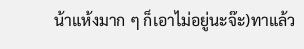น้าแห้งมาก ๆ ก็เอาไม่อยู่นะจ๊ะ)ทาแล้ว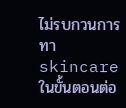ไม่รบกวนการทา skincareในขั้นตอนต่อ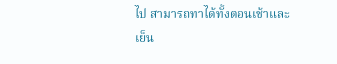ไป สามารถทาได้ทั้งตอนเช้าและเย็น